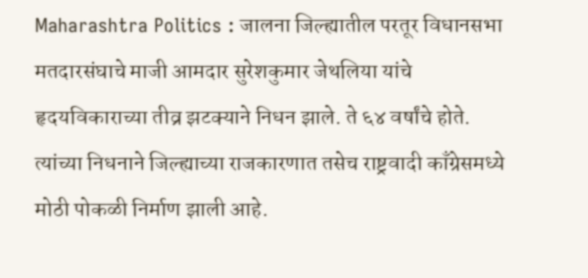Maharashtra Politics : जालना जिल्ह्यातील परतूर विधानसभा मतदारसंघाचे माजी आमदार सुरेशकुमार जेथलिया यांचे हृदयविकाराच्या तीव्र झटक्याने निधन झाले. ते ६४ वर्षांचे होते. त्यांच्या निधनाने जिल्ह्याच्या राजकारणात तसेच राष्ट्रवादी काँग्रेसमध्ये मोठी पोकळी निर्माण झाली आहे.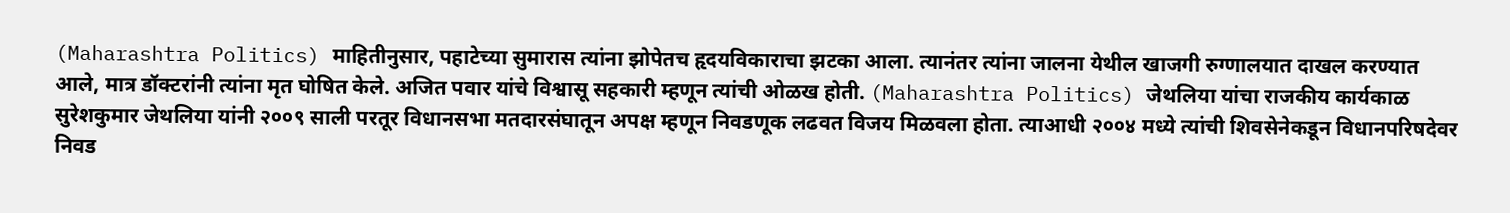(Maharashtra Politics) माहितीनुसार, पहाटेच्या सुमारास त्यांना झोपेतच हृदयविकाराचा झटका आला. त्यानंतर त्यांना जालना येथील खाजगी रुग्णालयात दाखल करण्यात आले, मात्र डॉक्टरांनी त्यांना मृत घोषित केले. अजित पवार यांचे विश्वासू सहकारी म्हणून त्यांची ओळख होती. (Maharashtra Politics) जेथलिया यांचा राजकीय कार्यकाळ सुरेशकुमार जेथलिया यांनी २००९ साली परतूर विधानसभा मतदारसंघातून अपक्ष म्हणून निवडणूक लढवत विजय मिळवला होता. त्याआधी २००४ मध्ये त्यांची शिवसेनेकडून विधानपरिषदेवर निवड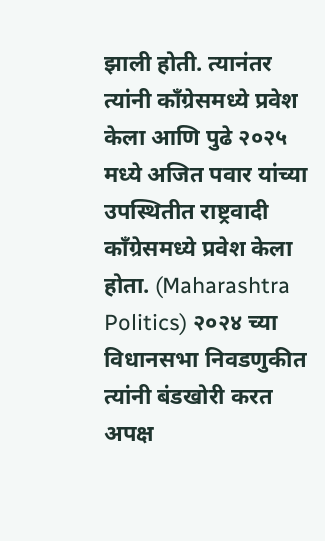झाली होती. त्यानंतर त्यांनी काँग्रेसमध्ये प्रवेश केला आणि पुढे २०२५ मध्ये अजित पवार यांच्या उपस्थितीत राष्ट्रवादी काँग्रेसमध्ये प्रवेश केला होता. (Maharashtra Politics) २०२४ च्या विधानसभा निवडणुकीत त्यांनी बंडखोरी करत अपक्ष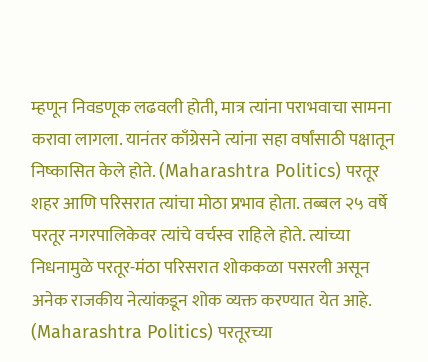म्हणून निवडणूक लढवली होती, मात्र त्यांना पराभवाचा सामना करावा लागला. यानंतर काँग्रेसने त्यांना सहा वर्षांसाठी पक्षातून निष्कासित केले होते. (Maharashtra Politics) परतूर शहर आणि परिसरात त्यांचा मोठा प्रभाव होता. तब्बल २५ वर्षे परतूर नगरपालिकेवर त्यांचे वर्चस्व राहिले होते. त्यांच्या निधनामुळे परतूर-मंठा परिसरात शोककळा पसरली असून अनेक राजकीय नेत्यांकडून शोक व्यक्त करण्यात येत आहे. (Maharashtra Politics) परतूरच्या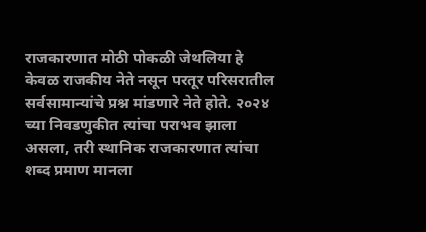राजकारणात मोठी पोकळी जेथलिया हे केवळ राजकीय नेते नसून परतूर परिसरातील सर्वसामान्यांचे प्रश्न मांडणारे नेते होते. २०२४ च्या निवडणुकीत त्यांचा पराभव झाला असला, तरी स्थानिक राजकारणात त्यांचा शब्द प्रमाण मानला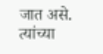जात असे. त्यांच्या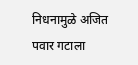निधनामुळे अजित पवार गटाला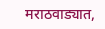मराठवाड्यात,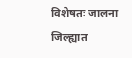विशेषतः जालना जिल्ह्यात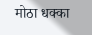मोठा धक्का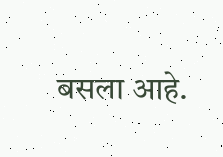बसला आहे.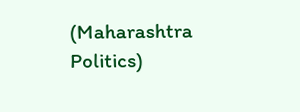(Maharashtra Politics)